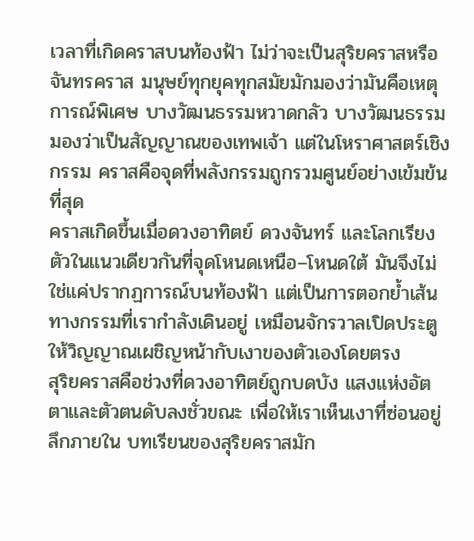เวลาที่เกิดคราสบนท้องฟ้า ไม่ว่าจะเป็นสุริยคราสหรือจันทรคราส มนุษย์ทุกยุคทุกสมัยมักมองว่ามันคือเหตุการณ์พิเศษ บางวัฒนธรรมหวาดกลัว บางวัฒนธรรมมองว่าเป็นสัญญาณของเทพเจ้า แต่ในโหราศาสตร์เชิงกรรม คราสคือจุดที่พลังกรรมถูกรวมศูนย์อย่างเข้มข้นที่สุด
คราสเกิดขึ้นเมื่อดวงอาทิตย์ ดวงจันทร์ และโลกเรียงตัวในแนวเดียวกันที่จุดโหนดเหนือ–โหนดใต้ มันจึงไม่ใช่แค่ปรากฏการณ์บนท้องฟ้า แต่เป็นการตอกย้ำเส้นทางกรรมที่เรากำลังเดินอยู่ เหมือนจักรวาลเปิดประตูให้วิญญาณเผชิญหน้ากับเงาของตัวเองโดยตรง
สุริยคราสคือช่วงที่ดวงอาทิตย์ถูกบดบัง แสงแห่งอัตตาและตัวตนดับลงชั่วขณะ เพื่อให้เราเห็นเงาที่ซ่อนอยู่ลึกภายใน บทเรียนของสุริยคราสมัก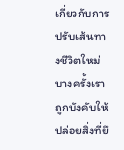เกี่ยวกับการปรับเส้นทางชีวิตใหม่ บางครั้งเราถูกบังคับให้ปล่อยสิ่งที่ยึ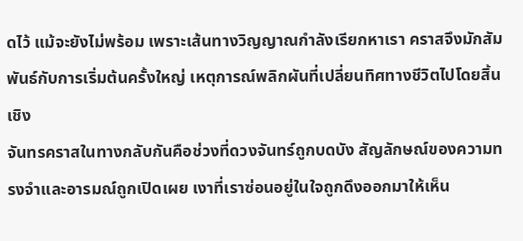ดไว้ แม้จะยังไม่พร้อม เพราะเส้นทางวิญญาณกำลังเรียกหาเรา คราสจึงมักสัมพันธ์กับการเริ่มต้นครั้งใหญ่ เหตุการณ์พลิกผันที่เปลี่ยนทิศทางชีวิตไปโดยสิ้นเชิง
จันทรคราสในทางกลับกันคือช่วงที่ดวงจันทร์ถูกบดบัง สัญลักษณ์ของความทรงจำและอารมณ์ถูกเปิดเผย เงาที่เราซ่อนอยู่ในใจถูกดึงออกมาให้เห็น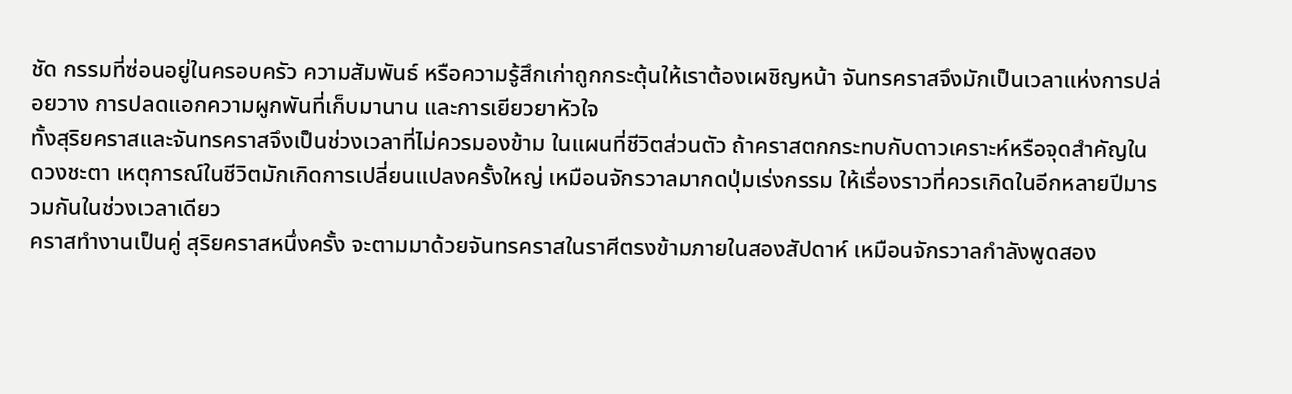ชัด กรรมที่ซ่อนอยู่ในครอบครัว ความสัมพันธ์ หรือความรู้สึกเก่าถูกกระตุ้นให้เราต้องเผชิญหน้า จันทรคราสจึงมักเป็นเวลาแห่งการปล่อยวาง การปลดแอกความผูกพันที่เก็บมานาน และการเยียวยาหัวใจ
ทั้งสุริยคราสและจันทรคราสจึงเป็นช่วงเวลาที่ไม่ควรมองข้าม ในแผนที่ชีวิตส่วนตัว ถ้าคราสตกกระทบกับดาวเคราะห์หรือจุดสำคัญในดวงชะตา เหตุการณ์ในชีวิตมักเกิดการเปลี่ยนแปลงครั้งใหญ่ เหมือนจักรวาลมากดปุ่มเร่งกรรม ให้เรื่องราวที่ควรเกิดในอีกหลายปีมารวมกันในช่วงเวลาเดียว
คราสทำงานเป็นคู่ สุริยคราสหนึ่งครั้ง จะตามมาด้วยจันทรคราสในราศีตรงข้ามภายในสองสัปดาห์ เหมือนจักรวาลกำลังพูดสอง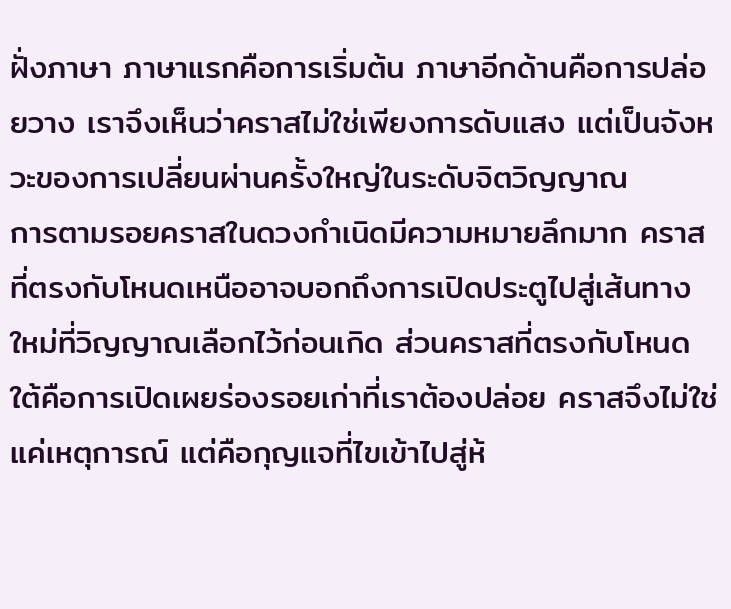ฝั่งภาษา ภาษาแรกคือการเริ่มต้น ภาษาอีกด้านคือการปล่อยวาง เราจึงเห็นว่าคราสไม่ใช่เพียงการดับแสง แต่เป็นจังหวะของการเปลี่ยนผ่านครั้งใหญ่ในระดับจิตวิญญาณ
การตามรอยคราสในดวงกำเนิดมีความหมายลึกมาก คราสที่ตรงกับโหนดเหนืออาจบอกถึงการเปิดประตูไปสู่เส้นทางใหม่ที่วิญญาณเลือกไว้ก่อนเกิด ส่วนคราสที่ตรงกับโหนดใต้คือการเปิดเผยร่องรอยเก่าที่เราต้องปล่อย คราสจึงไม่ใช่แค่เหตุการณ์ แต่คือกุญแจที่ไขเข้าไปสู่ห้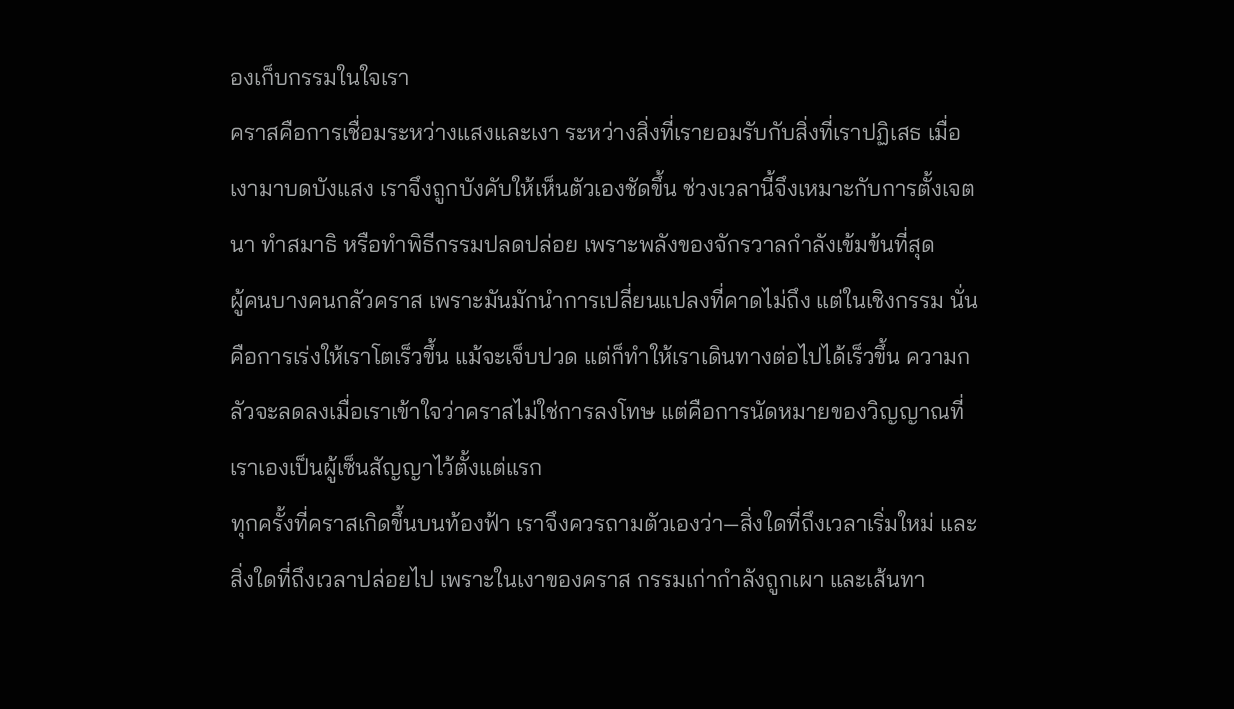องเก็บกรรมในใจเรา
คราสคือการเชื่อมระหว่างแสงและเงา ระหว่างสิ่งที่เรายอมรับกับสิ่งที่เราปฏิเสธ เมื่อเงามาบดบังแสง เราจึงถูกบังคับให้เห็นตัวเองชัดขึ้น ช่วงเวลานี้จึงเหมาะกับการตั้งเจตนา ทำสมาธิ หรือทำพิธีกรรมปลดปล่อย เพราะพลังของจักรวาลกำลังเข้มข้นที่สุด
ผู้คนบางคนกลัวคราส เพราะมันมักนำการเปลี่ยนแปลงที่คาดไม่ถึง แต่ในเชิงกรรม นั่นคือการเร่งให้เราโตเร็วขึ้น แม้จะเจ็บปวด แต่ก็ทำให้เราเดินทางต่อไปได้เร็วขึ้น ความกลัวจะลดลงเมื่อเราเข้าใจว่าคราสไม่ใช่การลงโทษ แต่คือการนัดหมายของวิญญาณที่เราเองเป็นผู้เซ็นสัญญาไว้ตั้งแต่แรก
ทุกครั้งที่คราสเกิดขึ้นบนท้องฟ้า เราจึงควรถามตัวเองว่า—สิ่งใดที่ถึงเวลาเริ่มใหม่ และสิ่งใดที่ถึงเวลาปล่อยไป เพราะในเงาของคราส กรรมเก่ากำลังถูกเผา และเส้นทา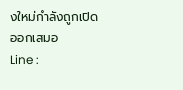งใหม่กำลังถูกเปิดออกเสมอ
Line :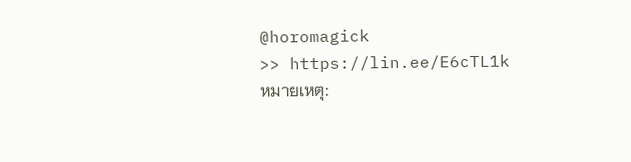@horomagick
>> https://lin.ee/E6cTL1k
หมายเหตุ: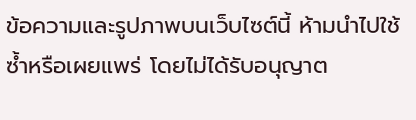ข้อความและรูปภาพบนเว็บไซต์นี้ ห้ามนำไปใช้ซ้ำหรือเผยแพร่ โดยไม่ได้รับอนุญาต